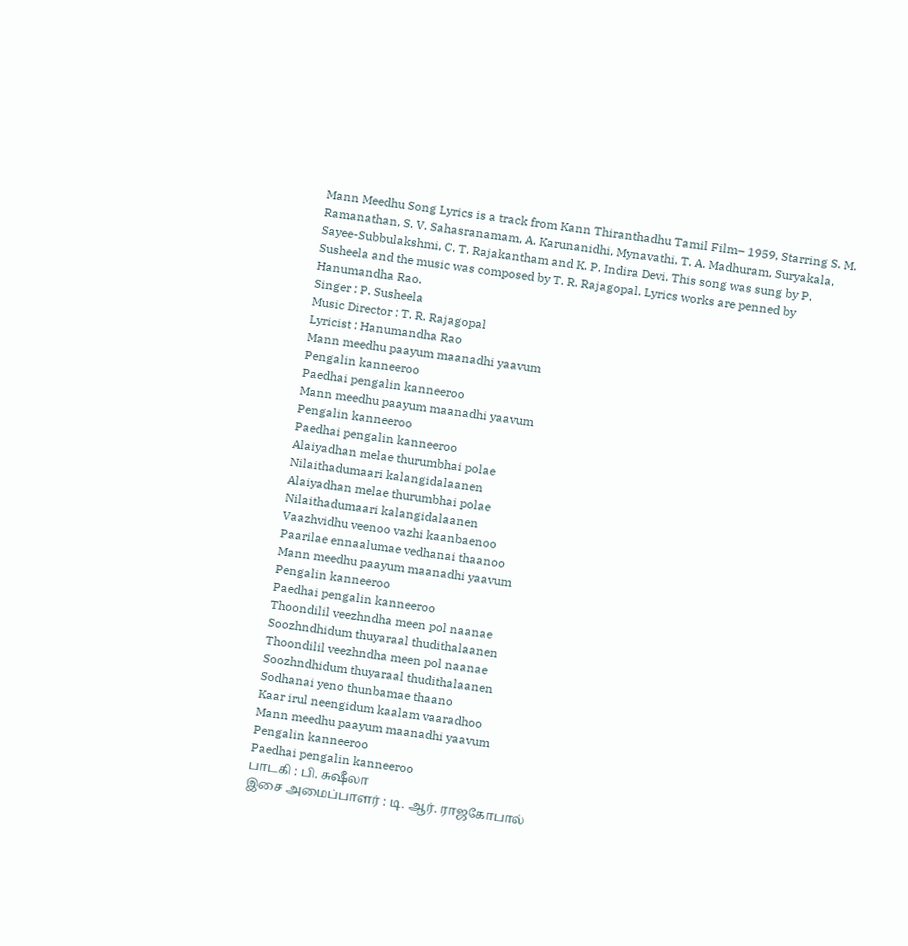Mann Meedhu Song Lyrics is a track from Kann Thiranthadhu Tamil Film– 1959, Starring S. M. Ramanathan, S. V. Sahasranamam, A. Karunanidhi, Mynavathi, T. A. Madhuram, Suryakala, Sayee-Subbulakshmi, C. T. Rajakantham and K. P. Indira Devi. This song was sung by P. Susheela and the music was composed by T. R. Rajagopal. Lyrics works are penned by Hanumandha Rao.
Singer : P. Susheela
Music Director : T. R. Rajagopal
Lyricist : Hanumandha Rao
Mann meedhu paayum maanadhi yaavum
Pengalin kanneeroo
Paedhai pengalin kanneeroo
Mann meedhu paayum maanadhi yaavum
Pengalin kanneeroo
Paedhai pengalin kanneeroo
Alaiyadhan melae thurumbhai polae
Nilaithadumaari kalangidalaanen
Alaiyadhan melae thurumbhai polae
Nilaithadumaari kalangidalaanen
Vaazhvidhu veenoo vazhi kaanbaenoo
Paarilae ennaalumae vedhanai thaanoo
Mann meedhu paayum maanadhi yaavum
Pengalin kanneeroo
Paedhai pengalin kanneeroo
Thoondilil veezhndha meen pol naanae
Soozhndhidum thuyaraal thudithalaanen
Thoondilil veezhndha meen pol naanae
Soozhndhidum thuyaraal thudithalaanen
Sodhanai yeno thunbamae thaano
Kaar irul neengidum kaalam vaaradhoo
Mann meedhu paayum maanadhi yaavum
Pengalin kanneeroo
Paedhai pengalin kanneeroo
பாடகி : பி. சுஷீலா
இசை அமைப்பாளர் : டி. ஆர். ராஜகோபால்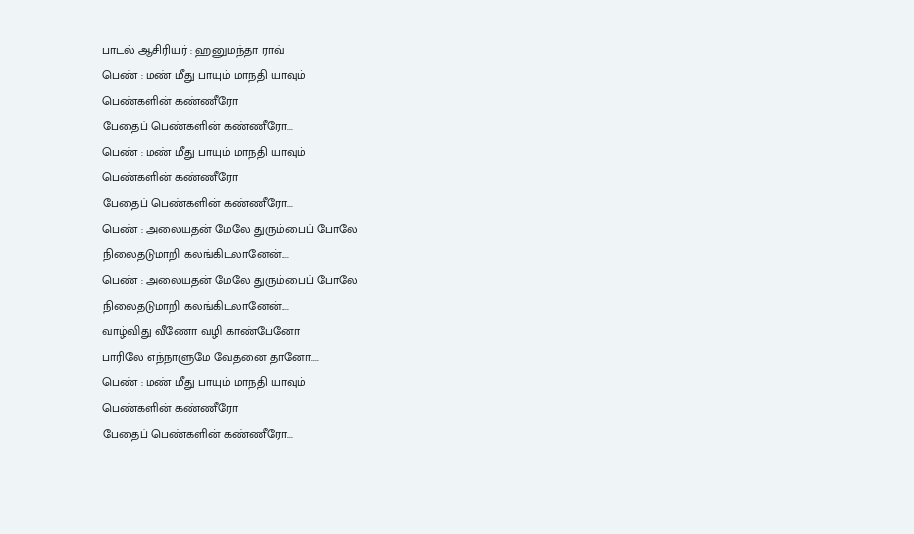பாடல் ஆசிரியர் : ஹனுமந்தா ராவ்
பெண் : மண் மீது பாயும் மாநதி யாவும்
பெண்களின் கண்ணீரோ
பேதைப் பெண்களின் கண்ணீரோ...
பெண் : மண் மீது பாயும் மாநதி யாவும்
பெண்களின் கண்ணீரோ
பேதைப் பெண்களின் கண்ணீரோ...
பெண் : அலையதன் மேலே துரும்பைப் போலே
நிலைதடுமாறி கலங்கிடலானேன்....
பெண் : அலையதன் மேலே துரும்பைப் போலே
நிலைதடுமாறி கலங்கிடலானேன்....
வாழ்விது வீணோ வழி காண்பேனோ
பாரிலே எந்நாளுமே வேதனை தானோ....
பெண் : மண் மீது பாயும் மாநதி யாவும்
பெண்களின் கண்ணீரோ
பேதைப் பெண்களின் கண்ணீரோ...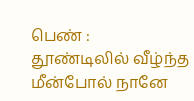பெண் : தூண்டிலில் வீழ்ந்த மீன்போல் நானே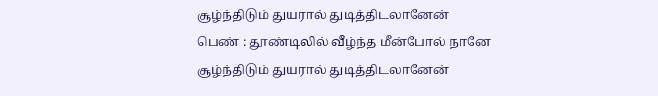சூழ்ந்திடும் துயரால் துடித்திடலானேன்
பெண் : தூண்டிலில் வீழ்ந்த மீன்போல் நானே
சூழ்ந்திடும் துயரால் துடித்திடலானேன்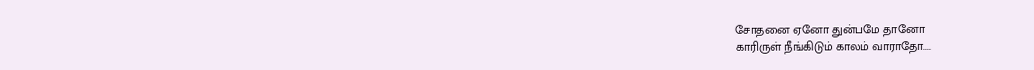சோதனை ஏனோ துன்பமே தானோ
காரிருள் நீங்கிடும் காலம் வாராதோ....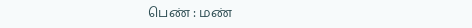பெண் : மண்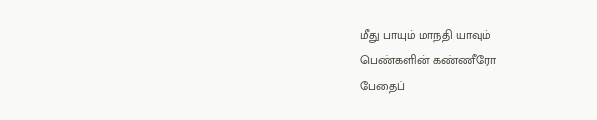மீது பாயும் மாநதி யாவும்
பெண்களின் கண்ணீரோ
பேதைப்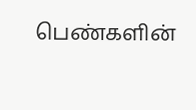பெண்களின்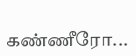கண்ணீரோ...